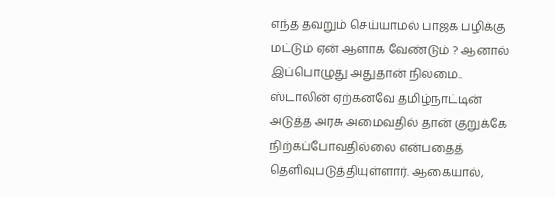எந்த தவறும் செய்யாமல் பாஜக பழிக்கு மட்டும் ஏன் ஆளாக வேண்டும் ? ஆனால் இப்பொழுது அதுதான் நிலமை.. ஸ்டாலின் ஏற்கனவே தமிழ்நாட்டின் அடுத்த அரசு அமைவதில் தான் குறுக்கே நிற்கப்போவதில்லை என்பதைத் தெளிவுபடுத்தியுள்ளார். ஆகையால்,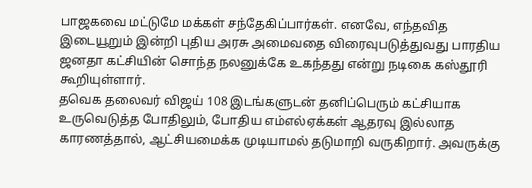பாஜகவை மட்டுமே மக்கள் சந்தேகிப்பார்கள். எனவே, எந்தவித இடையூறும் இன்றி புதிய அரசு அமைவதை விரைவுபடுத்துவது பாரதிய ஜனதா கட்சியின் சொந்த நலனுக்கே உகந்தது என்று நடிகை கஸ்தூரி கூறியுள்ளார்.
தவெக தலைவர் விஜய் 108 இடங்களுடன் தனிப்பெரும் கட்சியாக உருவெடுத்த போதிலும், போதிய எம்எல்ஏக்கள் ஆதரவு இல்லாத காரணத்தால், ஆட்சியமைக்க முடியாமல் தடுமாறி வருகிறார். அவருக்கு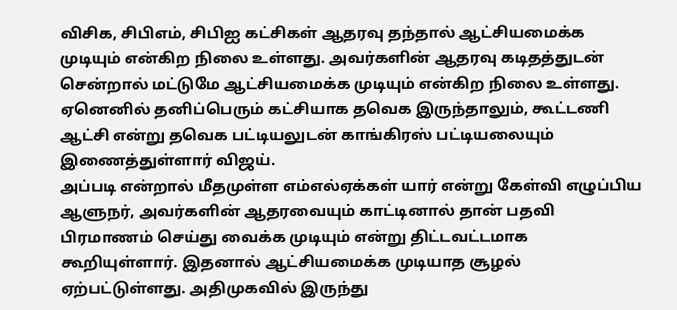விசிக, சிபிஎம், சிபிஐ கட்சிகள் ஆதரவு தந்தால் ஆட்சியமைக்க முடியும் என்கிற நிலை உள்ளது. அவர்களின் ஆதரவு கடிதத்துடன் சென்றால் மட்டுமே ஆட்சியமைக்க முடியும் என்கிற நிலை உள்ளது. ஏனெனில் தனிப்பெரும் கட்சியாக தவெக இருந்தாலும், கூட்டணி ஆட்சி என்று தவெக பட்டியலுடன் காங்கிரஸ் பட்டியலையும் இணைத்துள்ளார் விஜய்.
அப்படி என்றால் மீதமுள்ள எம்எல்ஏக்கள் யார் என்று கேள்வி எழுப்பிய ஆளுநர், அவர்களின் ஆதரவையும் காட்டினால் தான் பதவி பிரமாணம் செய்து வைக்க முடியும் என்று திட்டவட்டமாக கூறியுள்ளார். இதனால் ஆட்சியமைக்க முடியாத சூழல் ஏற்பட்டுள்ளது. அதிமுகவில் இருந்து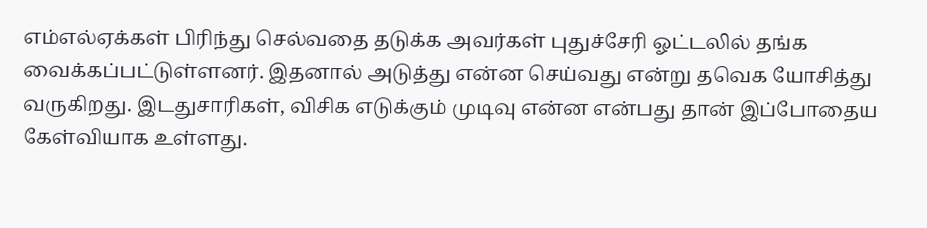எம்எல்ஏக்கள் பிரிந்து செல்வதை தடுக்க அவர்கள் புதுச்சேரி ஓட்டலில் தங்க வைக்கப்பட்டுள்ளனர். இதனால் அடுத்து என்ன செய்வது என்று தவெக யோசித்து வருகிறது. இடதுசாரிகள், விசிக எடுக்கும் முடிவு என்ன என்பது தான் இப்போதைய கேள்வியாக உள்ளது.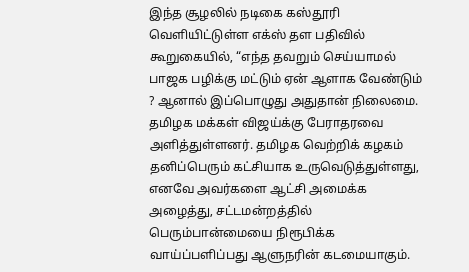இந்த சூழலில் நடிகை கஸ்தூரி வெளியிட்டுள்ள எக்ஸ் தள பதிவில் கூறுகையில், “எந்த தவறும் செய்யாமல் பாஜக பழிக்கு மட்டும் ஏன் ஆளாக வேண்டும் ? ஆனால் இப்பொழுது அதுதான் நிலைமை. தமிழக மக்கள் விஜய்க்கு பேராதரவை அளித்துள்ளனர். தமிழக வெற்றிக் கழகம் தனிப்பெரும் கட்சியாக உருவெடுத்துள்ளது, எனவே அவர்களை ஆட்சி அமைக்க அழைத்து, சட்டமன்றத்தில் பெரும்பான்மையை நிரூபிக்க வாய்ப்பளிப்பது ஆளுநரின் கடமையாகும்.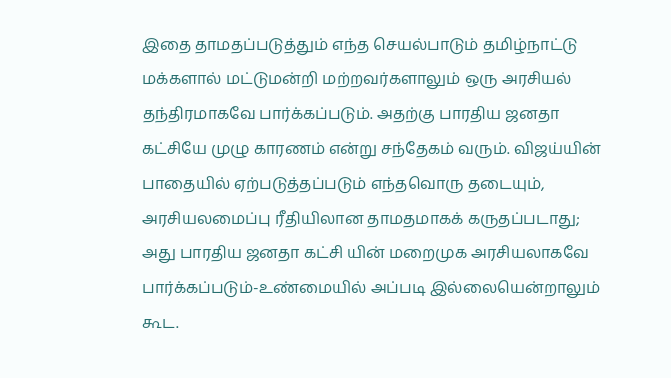இதை தாமதப்படுத்தும் எந்த செயல்பாடும் தமிழ்நாட்டு மக்களால் மட்டுமன்றி மற்றவர்களாலும் ஒரு அரசியல் தந்திரமாகவே பார்க்கப்படும். அதற்கு பாரதிய ஜனதா கட்சியே முழு காரணம் என்று சந்தேகம் வரும். விஜய்யின் பாதையில் ஏற்படுத்தப்படும் எந்தவொரு தடையும், அரசியலமைப்பு ரீதியிலான தாமதமாகக் கருதப்படாது; அது பாரதிய ஜனதா கட்சி யின் மறைமுக அரசியலாகவே பார்க்கப்படும்-உண்மையில் அப்படி இல்லையென்றாலும் கூட.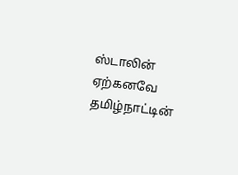ஸ்டாலின் ஏற்கனவே தமிழ்நாட்டின்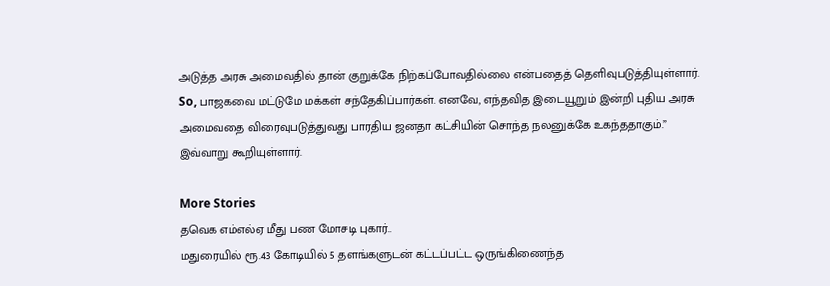அடுத்த அரசு அமைவதில் தான் குறுக்கே நிற்கப்போவதில்லை என்பதைத் தெளிவுபடுத்தியுள்ளார். So, பாஜகவை மட்டுமே மக்கள் சந்தேகிப்பார்கள். எனவே, எந்தவித இடையூறும் இன்றி புதிய அரசு அமைவதை விரைவுபடுத்துவது பாரதிய ஜனதா கட்சியின் சொந்த நலனுக்கே உகந்ததாகும்.” இவ்வாறு கூறியுள்ளார்.

More Stories
தவெக எம்எல்ஏ மீது பண மோசடி புகார்..
மதுரையில் ரூ.43 கோடியில் 5 தளங்களுடன் கட்டப்பட்ட ஒருங்கிணைந்த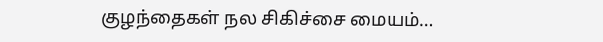குழந்தைகள் நல சிகிச்சை மையம்…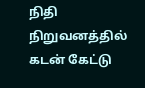நிதி நிறுவனத்தில் கடன் கேட்டு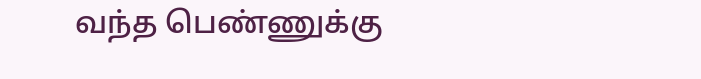வந்த பெண்ணுக்கு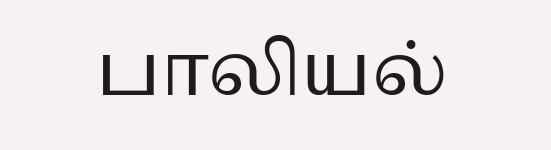பாலியல்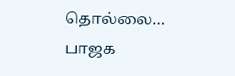தொல்லை… பாஜக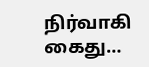நிர்வாகி கைது…